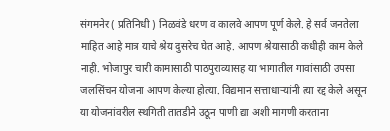संगमनेर ( प्रतिनिधी ) निळवंडे धरण व कालवे आपण पूर्ण केले. हे सर्व जनतेला माहित आहे मात्र याचे श्रेय दुसरेच घेत आहे. आपण श्रेयासाठी कधीही काम केले नाही. भोजापुर चारी कामासाठी पाठपुराव्यासह या भागातील गावांसाठी उपसा जलसिंचन योजना आपण केल्या होत्या. विद्यमान सत्ताधाऱ्यांनी त्या रद्द केले असून या योजनांवरील स्थगिती तातडीने उठून पाणी द्या अशी मागणी करताना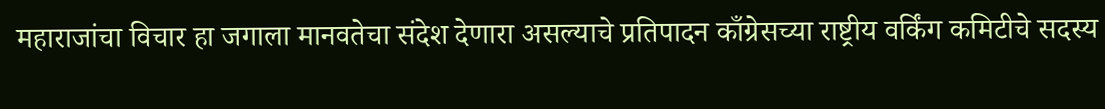महाराजांचा विचार हा जगाला मानवतेचा संदेश देणारा असल्याचे प्रतिपादन काँग्रेसच्या राष्ट्रीय वर्किंग कमिटीचे सदस्य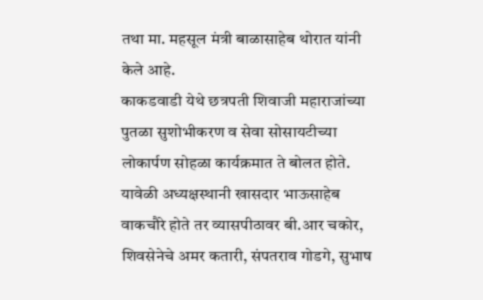तथा मा. महसूल मंत्री बाळासाहेब थोरात यांनी केले आहे.
काकडवाडी येथे छत्रपती शिवाजी महाराजांच्या पुतळा सुशोभीकरण व सेवा सोसायटीच्या लोकार्पण सोहळा कार्यक्रमात ते बोलत होते. यावेळी अध्यक्षस्थानी खासदार भाऊसाहेब वाकचौरे होते तर व्यासपीठावर बी.आर चकोर, शिवसेनेचे अमर कतारी, संपतराव गोडगे, सुभाष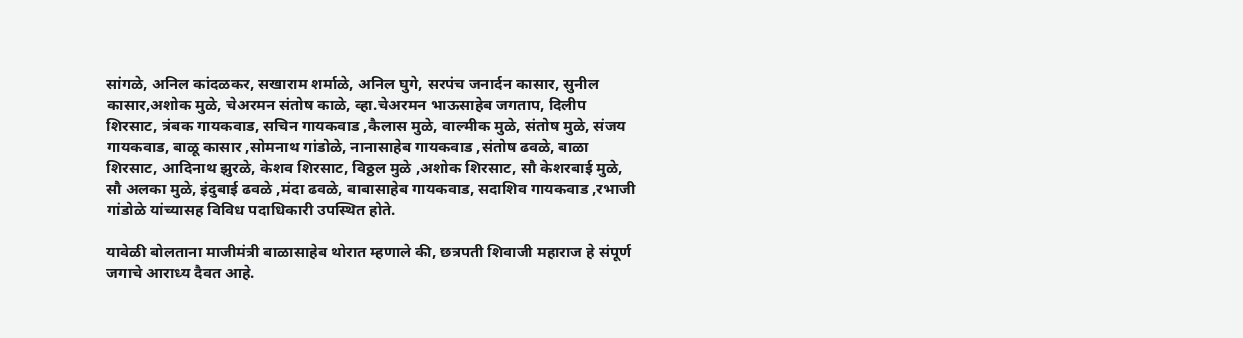सांगळे, अनिल कांदळकर, सखाराम शर्माळे, अनिल घुगे, सरपंच जनार्दन कासार, सुनील कासार,अशोक मुळे, चेअरमन संतोष काळे, व्हा.चेअरमन भाऊसाहेब जगताप, दिलीप शिरसाट, त्रंबक गायकवाड, सचिन गायकवाड ,कैलास मुळे, वाल्मीक मुळे, संतोष मुळे, संजय गायकवाड, बाळू कासार ,सोमनाथ गांडोळे, नानासाहेब गायकवाड ,संतोष ढवळे, बाळा शिरसाट, आदिनाथ झुरळे, केशव शिरसाट, विठ्ठल मुळे ,अशोक शिरसाट, सौ केशरबाई मुळे, सौ अलका मुळे, इंदुबाई ढवळे ,मंदा ढवळे, बाबासाहेब गायकवाड, सदाशिव गायकवाड ,रभाजी गांडोळे यांच्यासह विविध पदाधिकारी उपस्थित होते.

यावेळी बोलताना माजीमंत्री बाळासाहेब थोरात म्हणाले की, छत्रपती शिवाजी महाराज हे संपूर्ण जगाचे आराध्य दैवत आहे.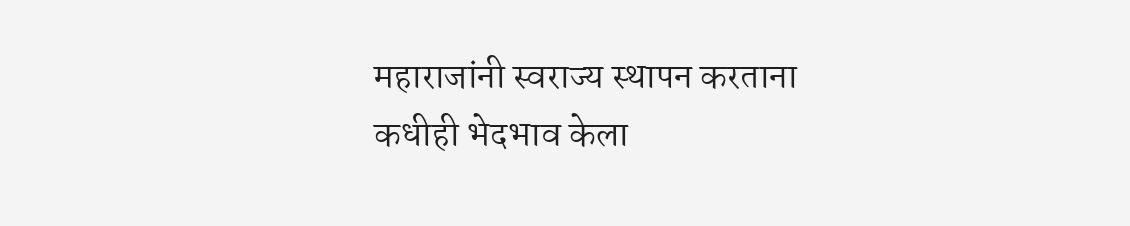महाराजांनी स्वराज्य स्थापन करताना कधीही भेदभाव केला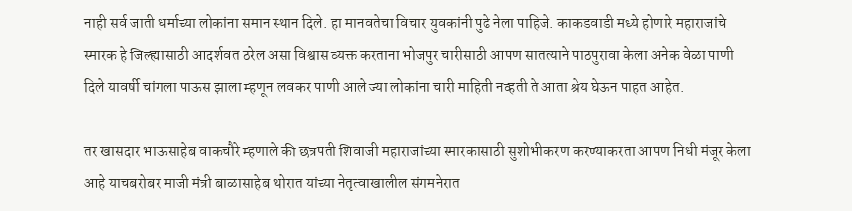नाही सर्व जाती धर्माच्या लोकांना समान स्थान दिले. हा मानवतेचा विचार युवकांनी पुढे नेला पाहिजे. काकडवाडी मध्ये होणारे महाराजांचे स्मारक हे जिल्ह्यासाठी आदर्शवत ठरेल असा विश्वास व्यक्त करताना भोजपुर चारीसाठी आपण सातत्याने पाठपुरावा केला अनेक वेळा पाणी दिले यावर्षी चांगला पाऊस झाला म्हणून लवकर पाणी आले ज्या लोकांना चारी माहिती नव्हती ते आता श्रेय घेऊन पाहत आहेत.

तर खासदार भाऊसाहेब वाकचौरे म्हणाले की छत्रपती शिवाजी महाराजांच्या स्मारकासाठी सुशोभीकरण करण्याकरता आपण निधी मंजूर केला आहे याचबरोबर माजी मंत्री बाळासाहेब थोरात यांच्या नेतृत्वाखालील संगमनेरात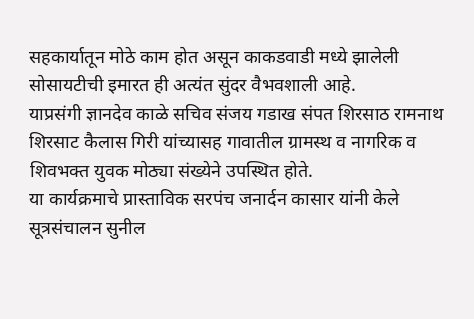सहकार्यातून मोठे काम होत असून काकडवाडी मध्ये झालेली सोसायटीची इमारत ही अत्यंत सुंदर वैभवशाली आहे.
याप्रसंगी ज्ञानदेव काळे सचिव संजय गडाख संपत शिरसाठ रामनाथ शिरसाट कैलास गिरी यांच्यासह गावातील ग्रामस्थ व नागरिक व शिवभक्त युवक मोठ्या संख्येने उपस्थित होते.
या कार्यक्रमाचे प्रास्ताविक सरपंच जनार्दन कासार यांनी केले सूत्रसंचालन सुनील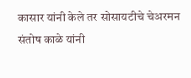कासार यांनी केले तर सोसायटीचे चेअरमन संतोष काळे यांनी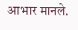आभार मानले.